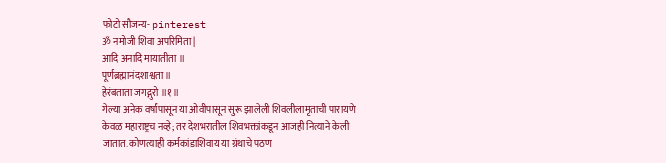फोटो सौजन्य- pinterest
ॐ नमोजी शिवा अपरिमिता |
आदि अनादि मायातीता ॥
पूर्णब्रह्मानंदशाश्वता ॥
हेरंबताता जगद्गुरो ॥१॥
गेल्या अनेक वर्षांपासून या ओवीपासून सुरू झालेली शिवलीलामृताची पारायणे केवळ महाराष्ट्रच नव्हे; तर देशभरातील शिवभक्तांकडून आजही नित्याने केली जातात. कोणत्याही कर्मकांडाशिवाय या ग्रंथाचे पठण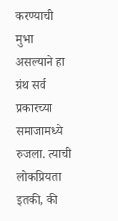करण्याची मुभा असल्याने हा ग्रंथ सर्व प्रकारच्या समाजामध्ये रुजला. त्याची लोकप्रियता इतकी, की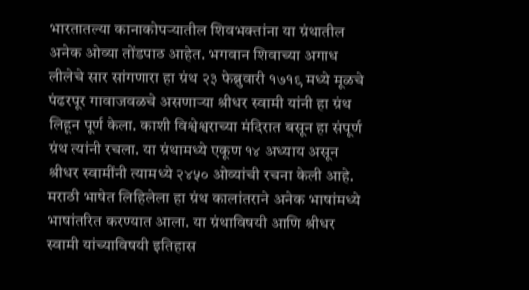भारतातल्या कानाकोपऱ्यातील शिवभक्तांना या ग्रंथातील अनेक ओव्या तोंडपाठ आहेत. भगवान शिवाच्या अगाध लीलेचे सार सांगणारा हा ग्रंथ २३ फेब्रुवारी १७१९ मध्ये मूळचे पंढरपूर गावाजवळचे असणाऱ्या श्रीधर स्वामी यांनी हा ग्रंथ लिहून पूर्ण केला. काशी विश्वेश्वराच्या मंदिरात बसून हा संपूर्ण ग्रंथ त्यांनी रचला. या ग्रंथामध्ये एकूण १४ अध्याय असून श्रीधर स्वामींनी त्यामध्ये २४५० ओव्यांची रचना केली आहे. मराठी भाषेत लिहिलेला हा ग्रंथ कालांतराने अनेक भाषांमध्ये भाषांतरित करण्यात आला. या ग्रंथाविषयी आणि श्रीधर स्वामी यांच्याविषयी इतिहास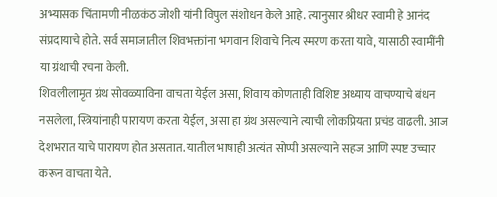अभ्यासक चिंतामणी नीळकंठ जोशी यांनी विपुल संशोधन केले आहे. त्यानुसार श्रीधर स्वामी हे आनंद संप्रदायाचे होते. सर्व समाजातील शिवभक्तांना भगवान शिवाचे नित्य स्मरण करता यावे, यासाठी स्वामींनी या ग्रंथाची रचना केली.
शिवलीलामृत ग्रंथ सोवळ्याविना वाचता येईल असा, शिवाय कोणताही विशिष्ट अध्याय वाचण्याचे बंधन नसलेला, स्त्रियांनाही पारायण करता येईल, असा हा ग्रंथ असल्याने त्याची लोकप्रियता प्रचंड वाढली. आज देशभरात याचे पारायण होत असतात. यातील भाषाही अत्यंत सोप्पी असल्याने सहज आणि स्पष्ट उच्चार करून वाचता येते.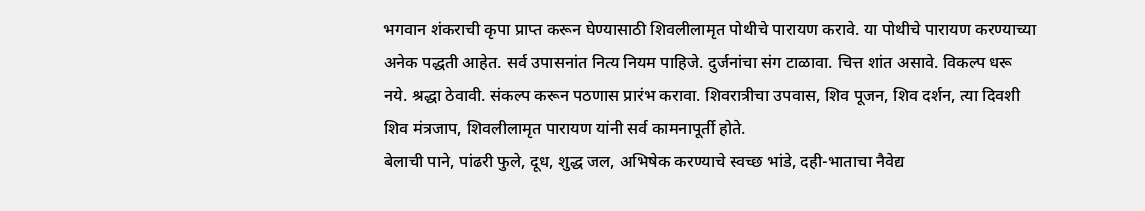भगवान शंकराची कृपा प्राप्त करून घेण्यासाठी शिवलीलामृत पोथीचे पारायण करावे. या पोथीचे पारायण करण्याच्या अनेक पद्धती आहेत. सर्व उपासनांत नित्य नियम पाहिजे. दुर्जनांचा संग टाळावा. चित्त शांत असावे. विकल्प धरू नये. श्रद्धा ठेवावी. संकल्प करून पठणास प्रारंभ करावा. शिवरात्रीचा उपवास, शिव पूजन, शिव दर्शन, त्या दिवशी शिव मंत्रजाप, शिवलीलामृत पारायण यांनी सर्व कामनापूर्ती होते.
बेलाची पाने, पांढरी फुले, दूध, शुद्ध जल, अभिषेक करण्याचे स्वच्छ भांडे, दही-भाताचा नैवेद्य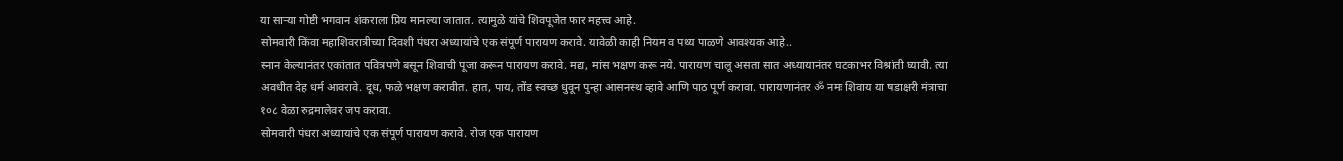या साऱ्या गोष्टी भगवान शंकराला प्रिय मानल्या जातात. त्यामुळे यांचे शिवपूजेत फार महत्त्व आहे.
सोमवारी किंवा महाशिवरात्रीच्या दिवशी पंधरा अध्यायांचे एक संपूर्ण पारायण करावे. यावेळी काही नियम व पथ्य पाळणे आवश्यक आहे..
स्नान केल्यानंतर एकांतात पवित्रपणे बसून शिवाची पूजा करून पारायण करावे. मद्य, मांस भक्षण करू नये. पारायण चालू असता सात अध्यायानंतर घटकाभर विश्रांती घ्यावी. त्या अवधीत देह धर्म आवरावे. दूध, फळे भक्षण करावीत. हात, पाय, तोंड स्वच्छ धुवून पुन्हा आसनस्थ व्हावे आणि पाठ पूर्ण करावा. पारायणानंतर ॐ नमः शिवाय या षडाक्षरी मंत्राचा १०८ वेळा रुद्रमालेवर जप करावा.
सोमवारी पंधरा अध्यायांचे एक संपूर्ण पारायण करावे. रोज एक पारायण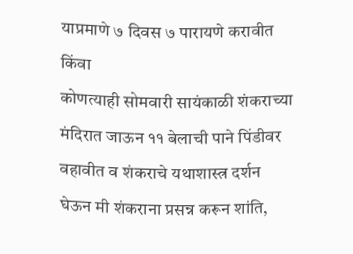याप्रमाणे ७ दिवस ७ पारायणे करावीत किंवा
कोणत्याही सोमवारी सायंकाळी शंकराच्या मंदिरात जाऊन ११ बेलाची पाने पिंडीवर वहावीत व शंकराचे यथाशास्त्र दर्शन घेऊन मी शंकराना प्रसन्न करून शांति,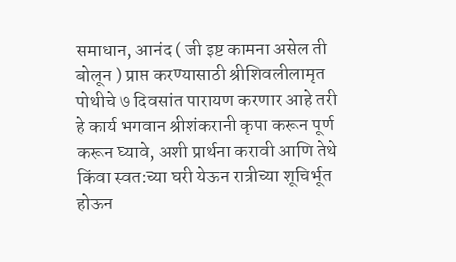समाधान, आनंद ( जी इष्ट कामना असेल ती बोलून ) प्राप्त करण्यासाठी श्रीशिवलीलामृत पोथीचे ७ दिवसांत पारायण करणार आहे तरी हे कार्य भगवान श्रीशंकरानी कृपा करून पूर्ण करून घ्यावे, अशी प्रार्थना करावी आणि तेथे किंवा स्वत:च्या घरी येऊन रात्रीच्या शूचिर्भूत होऊन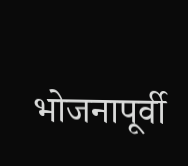भोजनापूर्वी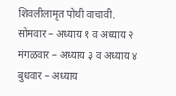शिवलीलामृत पोथी वाचावी.
सोमवार – अध्याय १ व अध्याय २
मंगळवार – अध्याय ३ व अध्याय ४
बुधवार – अध्याय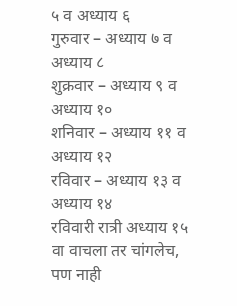५ व अध्याय ६
गुरुवार – अध्याय ७ व अध्याय ८
शुक्रवार – अध्याय ९ व अध्याय १०
शनिवार – अध्याय ११ व अध्याय १२
रविवार – अध्याय १३ व अध्याय १४
रविवारी रात्री अध्याय १५ वा वाचला तर चांगलेच, पण नाही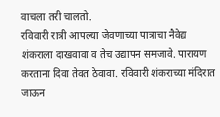वाचला तरी चालतो.
रविवारी रात्री आपल्या जेवणाच्या पात्राचा नैवेद्य शंकराला दाखवावा व तेच उद्यापन समजावे. पारायण करताना दिवा तेवत ठेवावा. रविवारी शंकराच्या मंदिरात जाऊन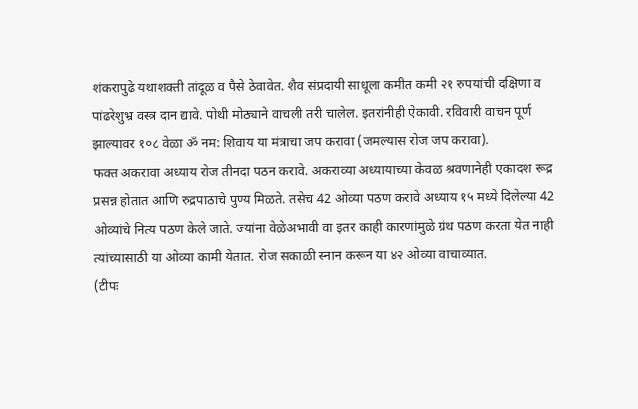शंकरापुढे यथाशक्ती तांदूळ व पैसे ठेवावेत. शैव संप्रदायी साधूला कमीत कमी २१ रुपयांची दक्षिणा व पांढरेशुभ्र वस्त्र दान द्यावे. पोथी मोठ्याने वाचली तरी चालेल. इतरांनीही ऐकावी. रविवारी वाचन पूर्ण झाल्यावर १०८ वेळा ॐ नम: शिवाय या मंत्राचा जप करावा (जमल्यास रोज जप करावा).
फक्त अकरावा अध्याय रोज तीनदा पठन करावे. अकराव्या अध्यायाच्या केवळ श्रवणानेही एकादश रूद्र प्रसन्न होतात आणि रुद्रपाठाचे पुण्य मिळते. तसेच 42 ओव्या पठण करावे अध्याय १५ मध्ये दिलेल्या 42 ओव्यांचे नित्य पठण केले जाते. ज्यांना वेळेअभावी वा इतर काही कारणांमुळे ग्रंथ पठण करता येत नाही त्यांच्यासाठी या ओव्या कामी येतात. रोज सकाळी स्नान करून या ४२ ओव्या वाचाव्यात.
(टीपः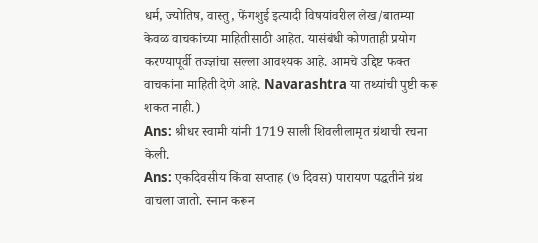धर्म, ज्योतिष, वास्तु, फेंगशुई इत्यादी विषयांवरील लेख/बातम्या केवळ वाचकांच्या माहितीसाठी आहेत. यासंबंधी कोणताही प्रयोग करण्यापूर्वी तज्ज्ञांचा सल्ला आवश्यक आहे. आमचे उद्दिष्ट फक्त वाचकांना माहिती देणे आहे. Navarashtra या तथ्यांची पुष्टी करू शकत नाही.)
Ans: श्रीधर स्वामी यांनी 1719 साली शिवलीलामृत ग्रंथाची रचना केली.
Ans: एकदिवसीय किंवा सप्ताह (७ दिवस) पारायण पद्धतीने ग्रंथ वाचला जातो. स्नान करून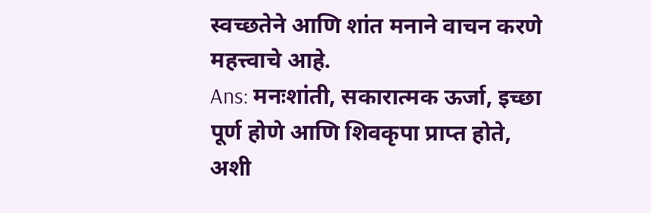स्वच्छतेने आणि शांत मनाने वाचन करणे महत्त्वाचे आहे.
Ans: मनःशांती, सकारात्मक ऊर्जा, इच्छा पूर्ण होणे आणि शिवकृपा प्राप्त होते, अशी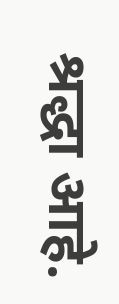श्रद्धा आहे.